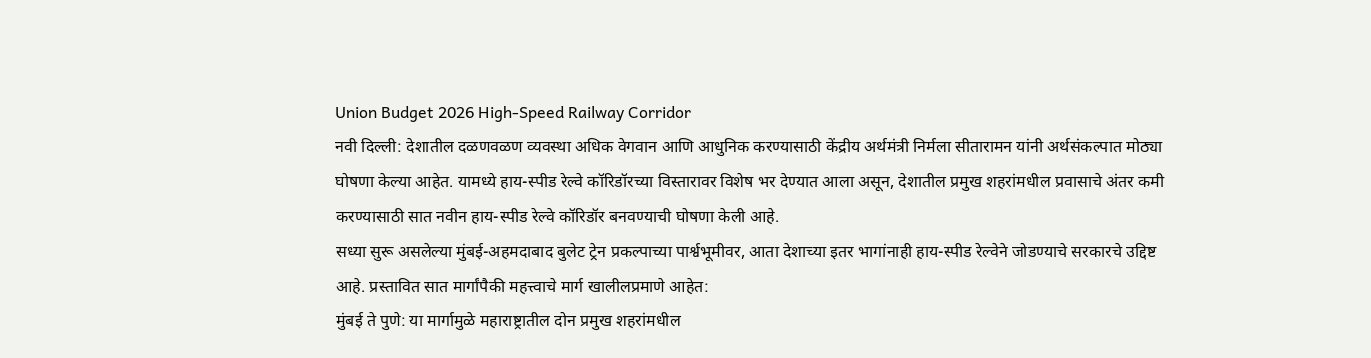Union Budget 2026 High-Speed Railway Corridor
नवी दिल्ली: देशातील दळणवळण व्यवस्था अधिक वेगवान आणि आधुनिक करण्यासाठी केंद्रीय अर्थमंत्री निर्मला सीतारामन यांनी अर्थसंकल्पात मोठ्या घोषणा केल्या आहेत. यामध्ये हाय-स्पीड रेल्वे कॉरिडॉरच्या विस्तारावर विशेष भर देण्यात आला असून, देशातील प्रमुख शहरांमधील प्रवासाचे अंतर कमी करण्यासाठी सात नवीन हाय-स्पीड रेल्वे कॉरिडॉर बनवण्याची घोषणा केली आहे.
सध्या सुरू असलेल्या मुंबई-अहमदाबाद बुलेट ट्रेन प्रकल्पाच्या पार्श्वभूमीवर, आता देशाच्या इतर भागांनाही हाय-स्पीड रेल्वेने जोडण्याचे सरकारचे उद्दिष्ट आहे. प्रस्तावित सात मार्गांपैकी महत्त्वाचे मार्ग खालीलप्रमाणे आहेत:
मुंबई ते पुणे: या मार्गामुळे महाराष्ट्रातील दोन प्रमुख शहरांमधील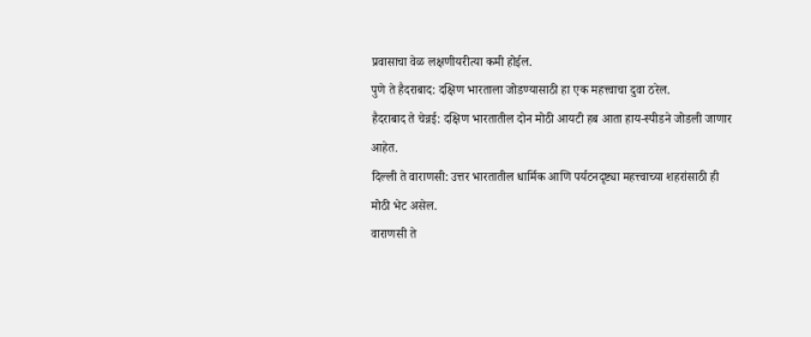प्रवासाचा वेळ लक्षणीयरीत्या कमी होईल.
पुणे ते हैदराबाद: दक्षिण भारताला जोडण्यासाठी हा एक महत्त्वाचा दुवा ठरेल.
हैदराबाद ते चेन्नई: दक्षिण भारतातील दोन मोठी आयटी हब आता हाय-स्पीडने जोडली जाणार आहेत.
दिल्ली ते वाराणसी: उत्तर भारतातील धार्मिक आणि पर्यटनदृष्ट्या महत्त्वाच्या शहरांसाठी ही मोठी भेट असेल.
वाराणसी ते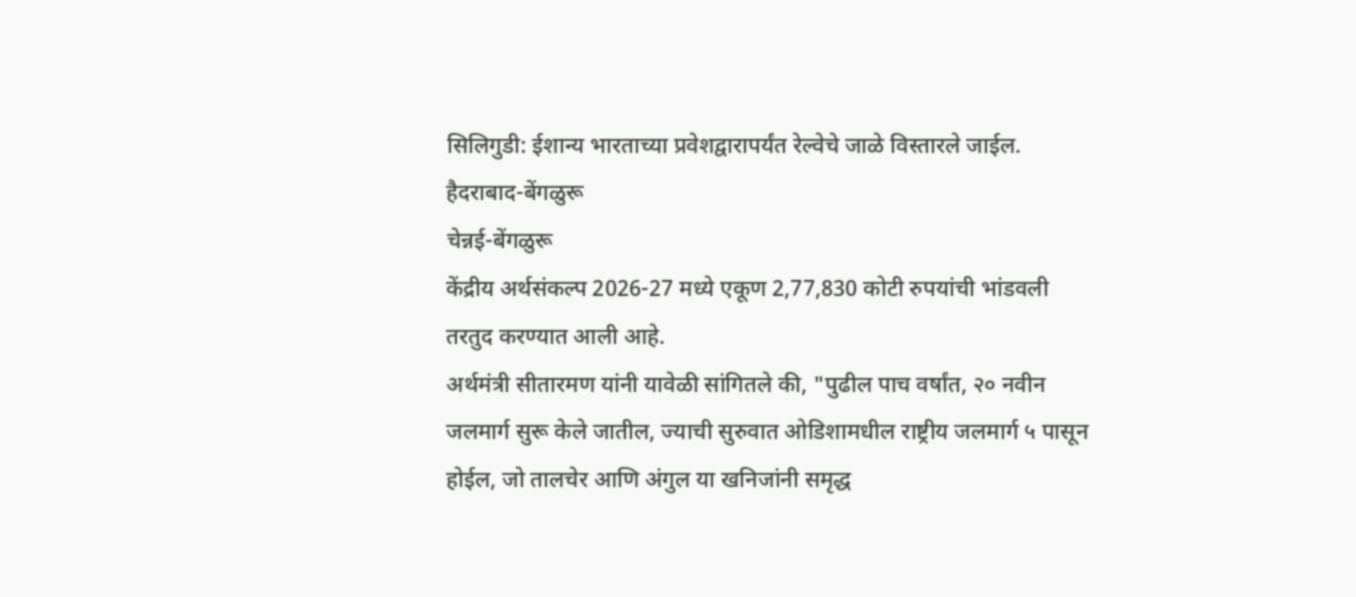सिलिगुडी: ईशान्य भारताच्या प्रवेशद्वारापर्यंत रेल्वेचे जाळे विस्तारले जाईल.
हैदराबाद-बेंगळुरू
चेन्नई-बेंगळुरू
केंद्रीय अर्थसंकल्प 2026-27 मध्ये एकूण 2,77,830 कोटी रुपयांची भांडवली तरतुद करण्यात आली आहे.
अर्थमंत्री सीतारमण यांनी यावेळी सांगितले की, "पुढील पाच वर्षांत, २० नवीन जलमार्ग सुरू केले जातील, ज्याची सुरुवात ओडिशामधील राष्ट्रीय जलमार्ग ५ पासून होईल, जो तालचेर आणि अंगुल या खनिजांनी समृद्ध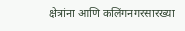क्षेत्रांना आणि कलिंगनगरसारख्या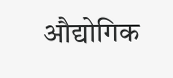औद्योगिक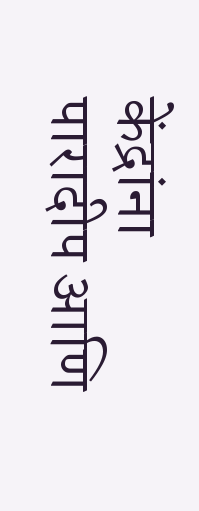केंद्रांना पारादीप आणि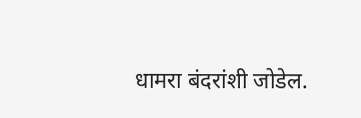धामरा बंदरांशी जोडेल.